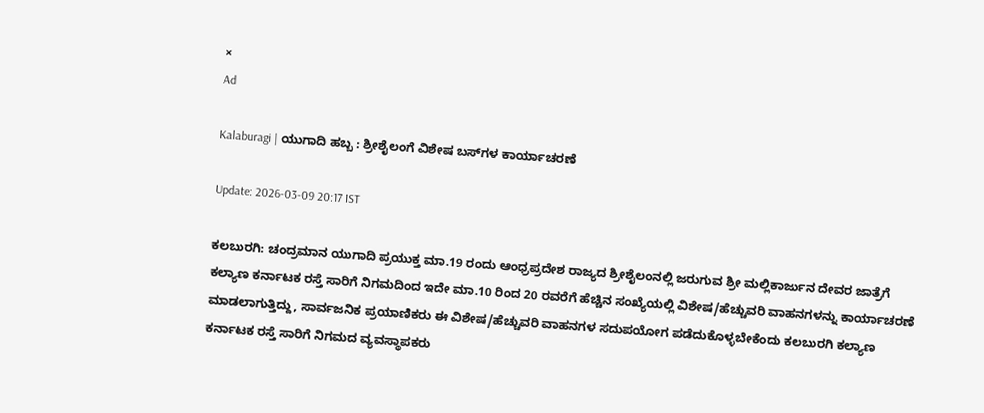×
Ad

Kalaburagi | ಯುಗಾದಿ ಹಬ್ಬ : ಶ್ರೀಶೈಲಂಗೆ ವಿಶೇಷ ಬಸ್‍ಗಳ ಕಾರ್ಯಾಚರಣೆ

Update: 2026-03-09 20:17 IST

ಕಲಬುರಗಿ: ಚಂದ್ರಮಾನ ಯುಗಾದಿ ಪ್ರಯುಕ್ತ ಮಾ.19 ರಂದು ಆಂಧ್ರಪ್ರದೇಶ ರಾಜ್ಯದ ಶ್ರೀಶೈಲಂನಲ್ಲಿ ಜರುಗುವ ಶ್ರೀ ಮಲ್ಲಿಕಾರ್ಜುನ ದೇವರ ಜಾತ್ರೆಗೆ ಕಲ್ಯಾಣ ಕರ್ನಾಟಕ ರಸ್ತೆ ಸಾರಿಗೆ ನಿಗಮದಿಂದ ಇದೇ ಮಾ.10 ರಿಂದ 20 ರವರೆಗೆ ಹೆಚ್ಚಿನ ಸಂಖ್ಯೆಯಲ್ಲಿ ವಿಶೇಷ/ಹೆಚ್ಚುವರಿ ವಾಹನಗಳನ್ನು ಕಾರ್ಯಾಚರಣೆ ಮಾಡಲಾಗುತ್ತಿದ್ದು, ಸಾರ್ವಜನಿಕ ಪ್ರಯಾಣಿಕರು ಈ ವಿಶೇಷ/ಹೆಚ್ಚುವರಿ ವಾಹನಗಳ ಸದುಪಯೋಗ ಪಡೆದುಕೊಳ್ಳಬೇಕೆಂದು ಕಲಬುರಗಿ ಕಲ್ಯಾಣ ಕರ್ನಾಟಕ ರಸ್ತೆ ಸಾರಿಗೆ ನಿಗಮದ ವ್ಯವಸ್ಥಾಪಕರು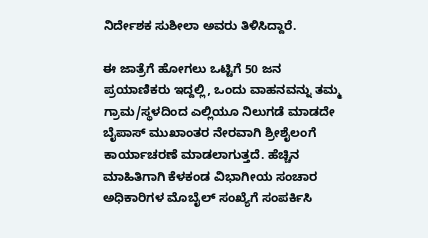ನಿರ್ದೇಶಕ ಸುಶೀಲಾ ಅವರು ತಿಳಿಸಿದ್ದಾರೆ.

ಈ ಜಾತ್ರೆಗೆ ಹೋಗಲು ಒಟ್ಟಿಗೆ 50 ಜನ ಪ್ರಯಾಣಿಕರು ಇದ್ದಲ್ಲಿ, ಒಂದು ವಾಹನವನ್ನು ತಮ್ಮ ಗ್ರಾಮ/ಸ್ಥಳದಿಂದ ಎಲ್ಲಿಯೂ ನಿಲುಗಡೆ ಮಾಡದೇ ಬೈಪಾಸ್ ಮುಖಾಂತರ ನೇರವಾಗಿ ಶ್ರೀಶೈಲಂಗೆ ಕಾರ್ಯಾಚರಣೆ ಮಾಡಲಾಗುತ್ತದೆ. ಹೆಚ್ಚಿನ ಮಾಹಿತಿಗಾಗಿ ಕೆಳಕಂಡ ವಿಭಾಗೀಯ ಸಂಚಾರ ಅಧಿಕಾರಿಗಳ ಮೊಬೈಲ್ ಸಂಖ್ಯೆಗೆ ಸಂಪರ್ಕಿಸಿ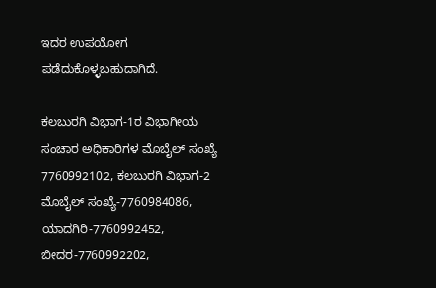ಇದರ ಉಪಯೋಗ ಪಡೆದುಕೊಳ್ಳಬಹುದಾಗಿದೆ.

ಕಲಬುರಗಿ ವಿಭಾಗ-1ರ ವಿಭಾಗೀಯ ಸಂಚಾರ ಅಧಿಕಾರಿಗಳ ಮೊಬೈಲ್ ಸಂಖ್ಯೆ 7760992102, ಕಲಬುರಗಿ ವಿಭಾಗ-2 ಮೊಬೈಲ್ ಸಂಖ್ಯೆ-7760984086, ಯಾದಗಿರಿ-7760992452, ಬೀದರ-7760992202,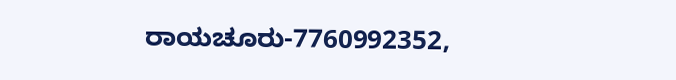ರಾಯಚೂರು-7760992352,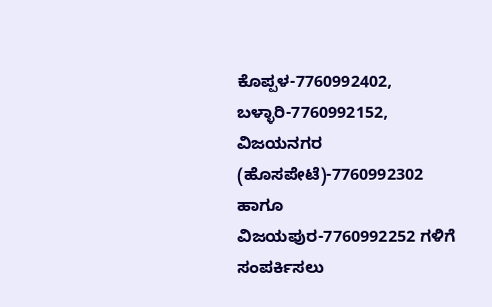ಕೊಪ್ಪಳ-7760992402, ಬಳ್ಳಾರಿ-7760992152, ವಿಜಯನಗರ (ಹೊಸಪೇಟೆ)-7760992302 ಹಾಗೂ ವಿಜಯಪುರ-7760992252 ಗಳಿಗೆ ಸಂಪರ್ಕಿಸಲು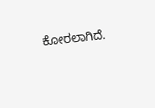ಕೋರಲಾಗಿದೆ.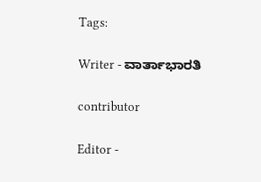Tags:

Writer - ವಾರ್ತಾಭಾರತಿ

contributor

Editor -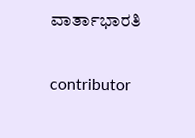ವಾರ್ತಾಭಾರತಿ

contributor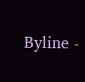Byline -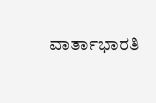ವಾರ್ತಾಭಾರತಿ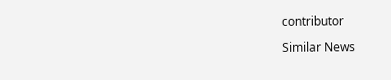contributor

Similar News